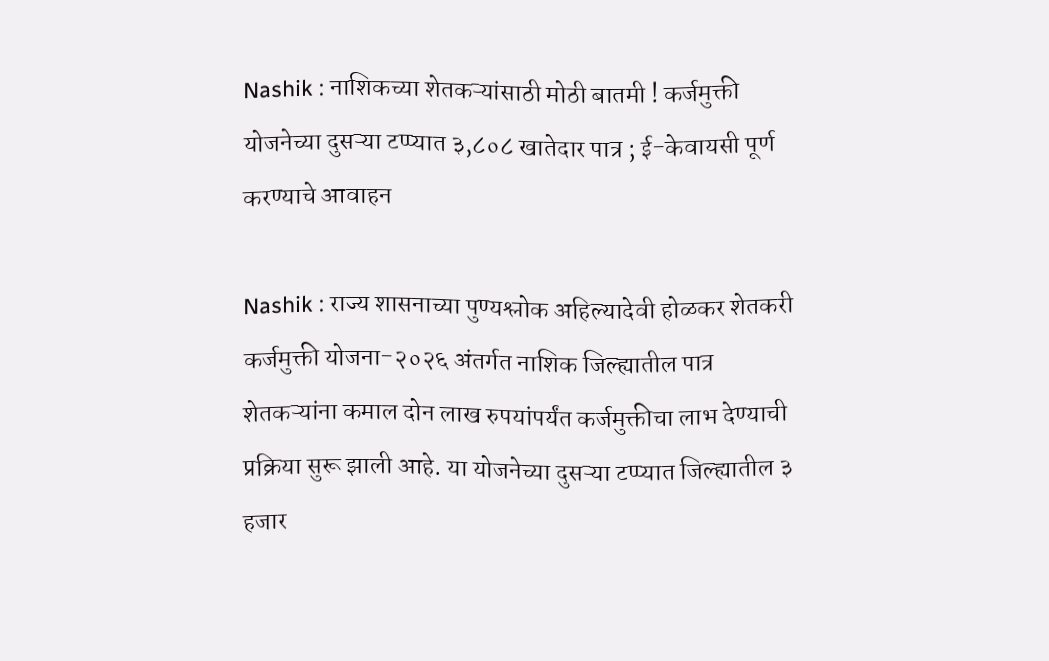Nashik : नाशिकच्या शेतकऱ्यांसाठी मोठी बातमी ! कर्जमुक्ती योजनेच्या दुसऱ्या टप्प्यात ३,८०८ खातेदार पात्र ; ई-केवायसी पूर्ण करण्याचे आवाहन

Nashik : राज्य शासनाच्या पुण्यश्लोक अहिल्यादेवी होळकर शेतकरी कर्जमुक्ती योजना-२०२६ अंतर्गत नाशिक जिल्ह्यातील पात्र शेतकऱ्यांना कमाल दोन लाख रुपयांपर्यंत कर्जमुक्तीचा लाभ देण्याची प्रक्रिया सुरू झाली आहे. या योजनेच्या दुसऱ्या टप्प्यात जिल्ह्यातील ३ हजार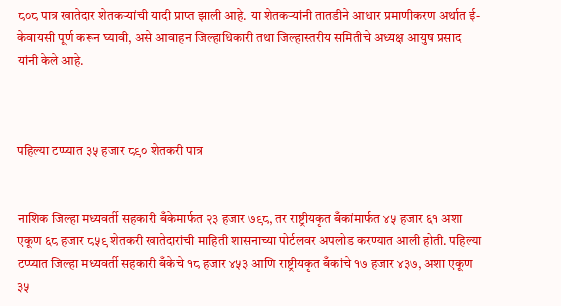८०८ पात्र खातेदार शेतकऱ्यांची यादी प्राप्त झाली आहे. या शेतकऱ्यांनी तातडीने आधार प्रमाणीकरण अर्थात ई-केवायसी पूर्ण करून घ्यावी, असे आवाहन जिल्हाधिकारी तथा जिल्हास्तरीय समितीचे अध्यक्ष आयुष प्रसाद यांनी केले आहे.



पहिल्या टप्प्यात ३५ हजार ८९० शेतकरी पात्र


नाशिक जिल्हा मध्यवर्ती सहकारी बँकेमार्फत २३ हजार ७९८, तर राष्ट्रीयकृत बँकांमार्फत ४५ हजार ६१ अशा एकूण ६८ हजार ८५९ शेतकरी खातेदारांची माहिती शासनाच्या पोर्टलवर अपलोड करण्यात आली होती. पहिल्या टप्प्यात जिल्हा मध्यवर्ती सहकारी बँकेचे १८ हजार ४५३ आणि राष्ट्रीयकृत बँकांचे १७ हजार ४३७, अशा एकूण ३५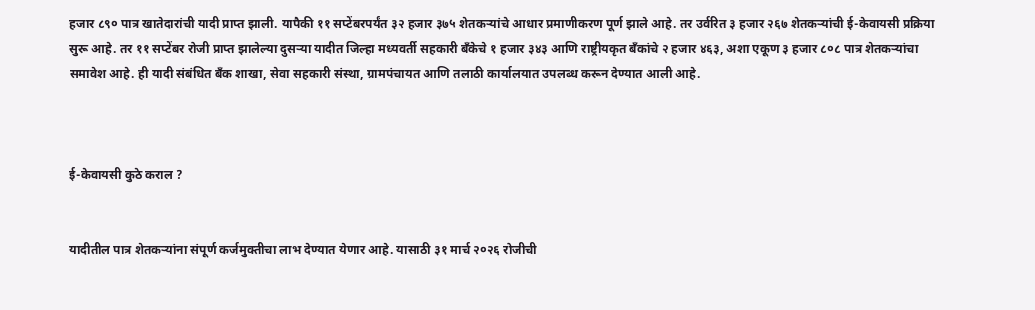हजार ८९० पात्र खातेदारांची यादी प्राप्त झाली. यापैकी ११ सप्टेंबरपर्यंत ३२ हजार ३७५ शेतकऱ्यांचे आधार प्रमाणीकरण पूर्ण झाले आहे. तर उर्वरित ३ हजार २६७ शेतकऱ्यांची ई-केवायसी प्रक्रिया सुरू आहे. तर ११ सप्टेंबर रोजी प्राप्त झालेल्या दुसऱ्या यादीत जिल्हा मध्यवर्ती सहकारी बँकेचे १ हजार ३४३ आणि राष्ट्रीयकृत बँकांचे २ हजार ४६३, अशा एकूण ३ हजार ८०८ पात्र शेतकऱ्यांचा समावेश आहे. ही यादी संबंधित बँक शाखा, सेवा सहकारी संस्था, ग्रामपंचायत आणि तलाठी कार्यालयात उपलब्ध करून देण्यात आली आहे.



ई-केवायसी कुठे कराल ?


यादीतील पात्र शेतकऱ्यांना संपूर्ण कर्जमुक्तीचा लाभ देण्यात येणार आहे. यासाठी ३१ मार्च २०२६ रोजीची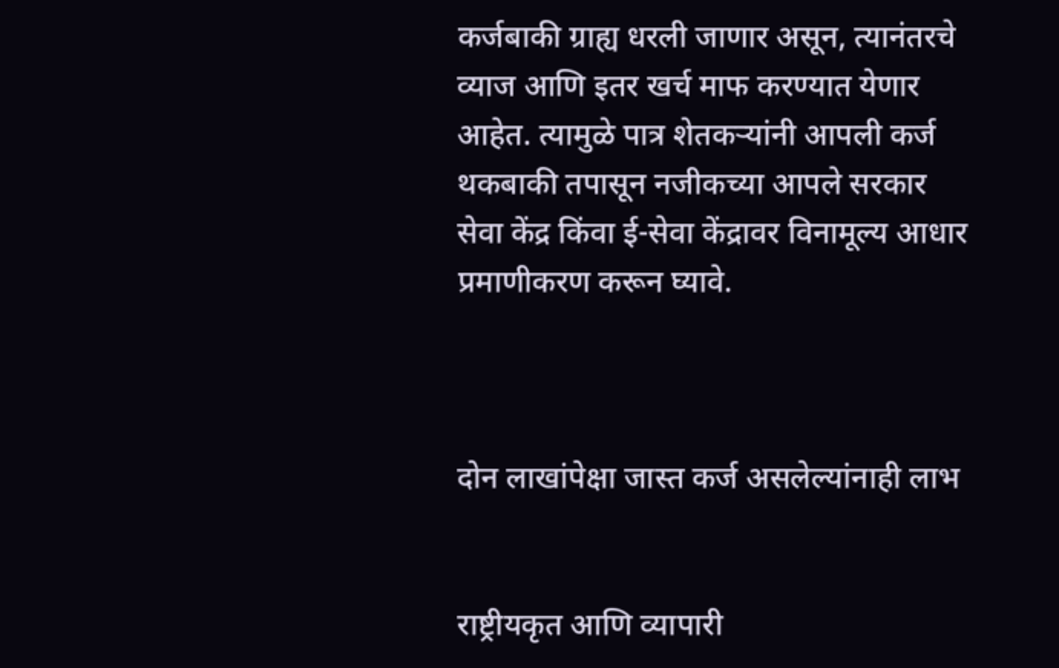कर्जबाकी ग्राह्य धरली जाणार असून, त्यानंतरचे व्याज आणि इतर खर्च माफ करण्यात येणार आहेत. त्यामुळे पात्र शेतकऱ्यांनी आपली कर्ज थकबाकी तपासून नजीकच्या आपले सरकार सेवा केंद्र किंवा ई-सेवा केंद्रावर विनामूल्य आधार प्रमाणीकरण करून घ्यावे.



दोन लाखांपेक्षा जास्त कर्ज असलेल्यांनाही लाभ


राष्ट्रीयकृत आणि व्यापारी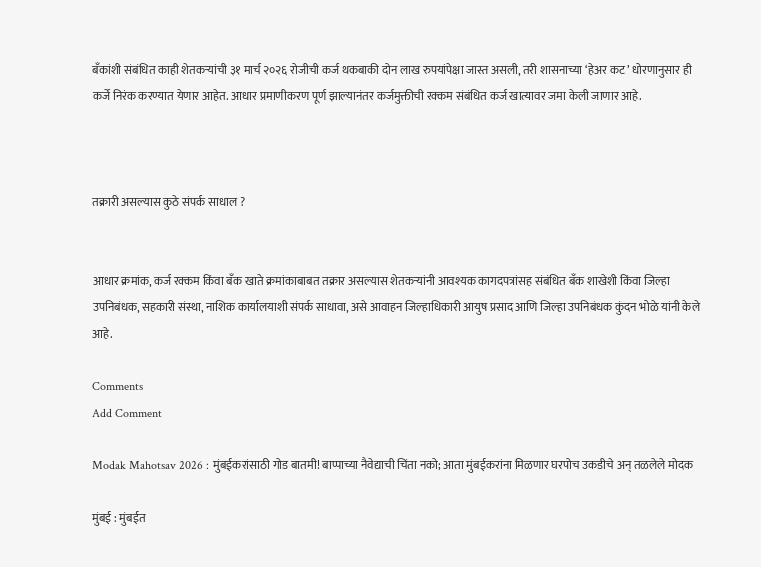बँकांशी संबंधित काही शेतकऱ्यांची ३१ मार्च २०२६ रोजीची कर्ज थकबाकी दोन लाख रुपयांपेक्षा जास्त असली, तरी शासनाच्या ‘हेअर कट’ धोरणानुसार ही कर्जे निरंक करण्यात येणार आहेत. आधार प्रमाणीकरण पूर्ण झाल्यानंतर कर्जमुक्तीची रक्कम संबंधित कर्ज खात्यावर जमा केली जाणार आहे.



तक्रारी असल्यास कुठे संपर्क साधाल ?


आधार क्रमांक, कर्ज रक्कम किंवा बँक खाते क्रमांकाबाबत तक्रार असल्यास शेतकऱ्यांनी आवश्यक कागदपत्रांसह संबंधित बँक शाखेशी किंवा जिल्हा उपनिबंधक, सहकारी संस्था, नाशिक कार्यालयाशी संपर्क साधावा, असे आवाहन जिल्हाधिकारी आयुष प्रसाद आणि जिल्हा उपनिबंधक कुंदन भोळे यांनी केले आहे.

Comments
Add Comment

Modak Mahotsav 2026 : मुंबईकरांसाठी गोड बातमी! बाप्पाच्या नैवेद्याची चिंता नको; आता मुंबईकरांना मिळणार घरपोच उकडीचे अन् तळलेले मोदक

मुंबई : मुंबईत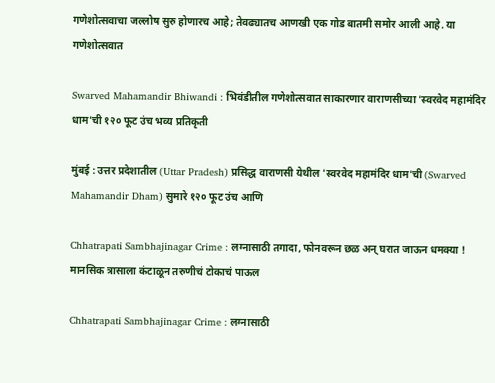गणेशोत्सवाचा जल्लोष सुरु होणारच आहे; तेवढ्यातच आणखी एक गोड बातमी समोर आली आहे. या गणेशोत्सवात

Swarved Mahamandir Bhiwandi : भिवंडीतील गणेशोत्सवात साकारणार वाराणसीच्या 'स्वरवेद महामंदिर धाम'ची १२० फूट उंच भव्य प्रतिकृती

मुंबई : उत्तर प्रदेशातील (Uttar Pradesh) प्रसिद्ध वाराणसी येथील 'स्वरवेद महामंदिर धाम'ची (Swarved Mahamandir Dham) सुमारे १२० फूट उंच आणि

Chhatrapati Sambhajinagar Crime : लग्नासाठी तगादा, फोनवरून छळ अन् घरात जाऊन धमक्या ! मानसिक त्रासाला कंटाळून तरुणीचं टोकाचं पाऊल

Chhatrapati Sambhajinagar Crime : लग्नासाठी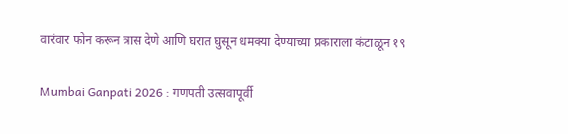वारंवार फोन करून त्रास देणे आणि घरात घुसून धमक्या देण्याच्या प्रकाराला कंटाळून १९

Mumbai Ganpati 2026 : गणपती उत्सवापूर्वी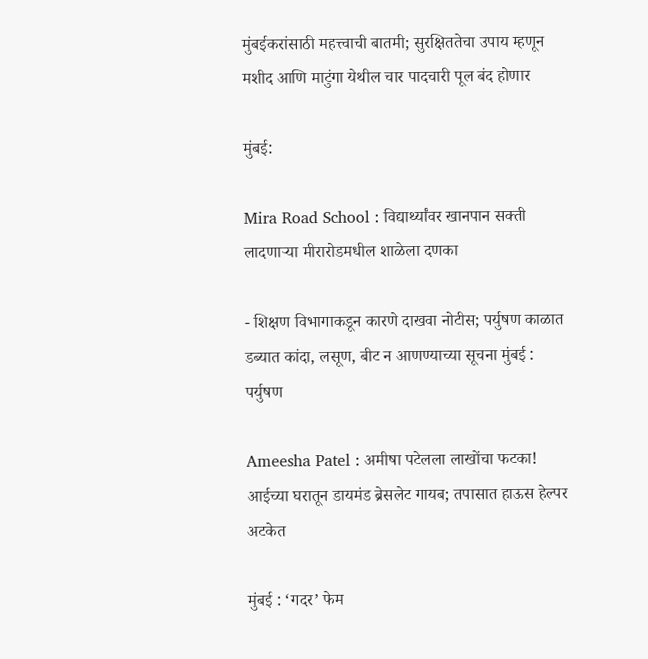मुंबईकरांसाठी महत्त्वाची बातमी; सुरक्षिततेचा उपाय म्हणून मशीद आणि माटुंगा येथील चार पादचारी पूल बंद होणार

मुंबई:

Mira Road School : विद्यार्थ्यांवर खानपान सक्ती लादणाऱ्या मीरारोडमधील शाळेला दणका

- शिक्षण विभागाकडून कारणे दाखवा नोटीस; पर्युषण काळात डब्यात कांदा, लसूण, बीट न आणण्याच्या सूचना मुंबई : पर्युषण

Ameesha Patel : अमीषा पटेलला लाखोंचा फटका! आईच्या घरातून डायमंड ब्रेसलेट गायब; तपासात हाऊस हेल्पर अटकेत

मुंबई : ‘गदर’ फेम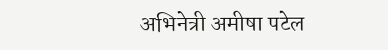अभिनेत्री अमीषा पटेल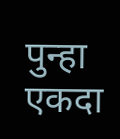पुन्हा एकदा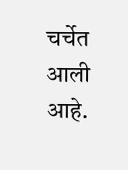चर्चेत आली आहे.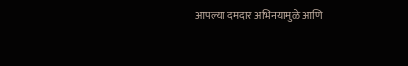आपल्या दमदार अभिनयामुळे आणि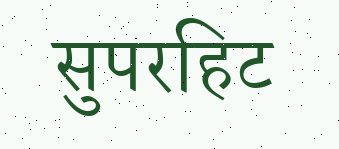सुपरहिट